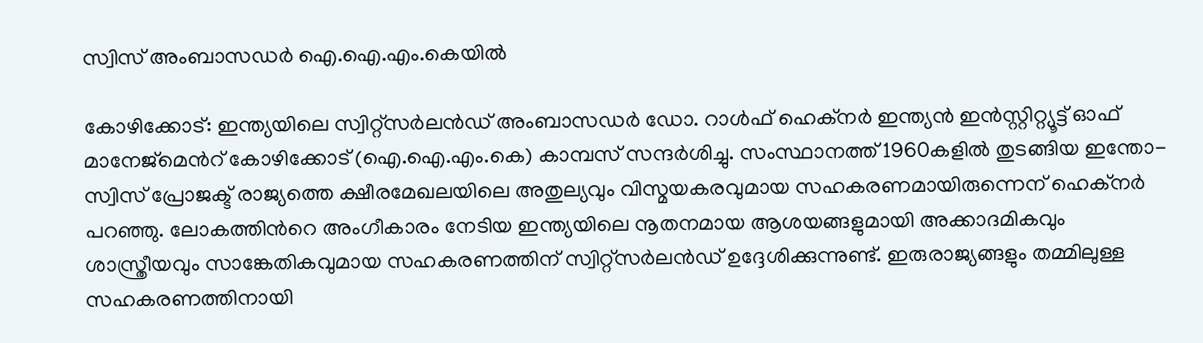സ്വിസ് അംബാസഡർ ഐ.ഐ.എം.കെയിൽ

കോഴിക്കോട്: ഇന്ത്യയിലെ സ്വിറ്റ്സർലൻഡ് അംബാസഡർ ഡോ. റാൾഫ് ഹെക്നർ ഇന്ത്യൻ ഇൻസ്റ്റിറ്റ്യൂട്ട് ഓഫ് മാനേജ്മെന്‍റ് കോഴിക്കോട് (ഐ.ഐ.എം.കെ) കാമ്പസ് സന്ദർശിച്ചു. സംസ്ഥാനത്ത് 1960കളിൽ തുടങ്ങിയ ഇന്തോ-സ്വിസ് പ്രോജക്ട് രാജ്യത്തെ ക്ഷീരമേഖലയിലെ അതുല്യവും വിസ്മയകരവുമായ സഹകരണമായിരുന്നെന് ഹെക്നർ പറഞ്ഞു. ലോകത്തിന്‍റെ അംഗീകാരം നേടിയ ഇന്ത്യയിലെ നൂതനമായ ആശയങ്ങളുമായി അക്കാദമികവും ശാസ്ത്രീയവും സാങ്കേതികവുമായ സഹകരണത്തിന് സ്വിറ്റ്സർലൻഡ് ഉദ്ദേശിക്കുന്നുണ്ട്. ഇരുരാജ്യങ്ങളും തമ്മിലുള്ള സഹകരണത്തിനായി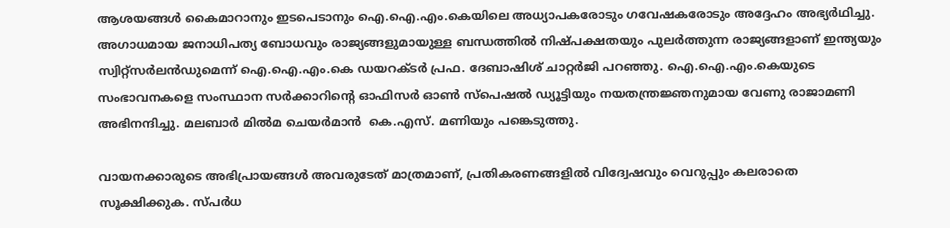ആശയങ്ങൾ കൈമാറാനും ഇടപെടാനും ഐ.ഐ.എം.കെയിലെ അധ്യാപകരോടും ഗവേഷകരോടും അദ്ദേഹം അഭ്യർഥിച്ചു. അഗാധമായ ജനാധിപത്യ ബോധവും രാജ്യങ്ങളുമായുള്ള ബന്ധത്തിൽ നിഷ്പക്ഷതയും പുലർത്തുന്ന രാജ്യങ്ങളാണ് ഇന്ത്യയും സ്വിറ്റ്സർലൻഡുമെന്ന് ഐ.ഐ.എം.കെ ഡയറക്ടർ പ്രഫ. ദേബാഷിശ് ചാറ്റർജി പറഞ്ഞു. ഐ.ഐ.എം.കെയുടെ സംഭാവനകളെ സംസ്ഥാന സർക്കാറിന്‍റെ ഓഫിസർ ഓൺ സ്പെഷൽ ഡ്യൂട്ടിയും നയതന്ത്രജ്ഞനുമായ വേണു രാജാമണി അഭിനന്ദിച്ചു. മലബാർ മിൽമ ചെയർമാൻ  കെ.എസ്. മണിയും പങ്കെടുത്തു.

വായനക്കാരുടെ അഭിപ്രായങ്ങള്‍ അവരുടേത് മാത്രമാണ്, പ്രതികരണങ്ങളിൽ വിദ്വേഷവും വെറുപ്പും കലരാതെ സൂക്ഷിക്കുക. സ്പർധ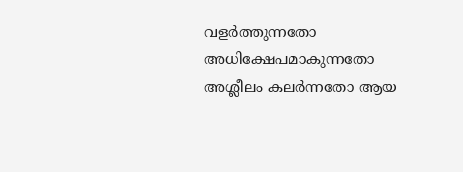വളർത്തുന്നതോ അധിക്ഷേപമാകുന്നതോ അശ്ലീലം കലർന്നതോ ആയ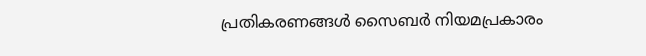പ്രതികരണങ്ങൾ സൈബർ നിയമപ്രകാരം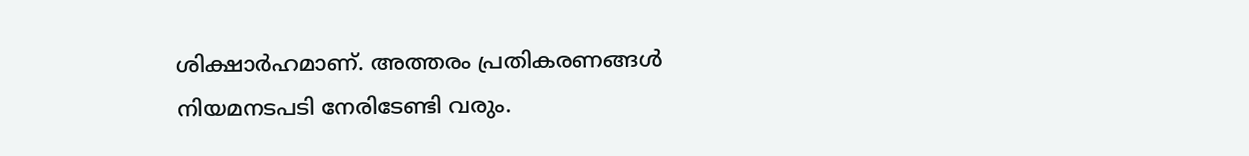ശിക്ഷാർഹമാണ്. അത്തരം പ്രതികരണങ്ങൾ നിയമനടപടി നേരിടേണ്ടി വരും.